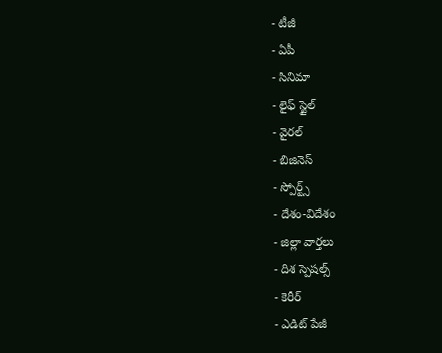- టీజీ
- ఏపీ
- సినిమా
- లైఫ్ స్టైల్
- వైరల్
- బిజినెస్
- స్పోర్ట్స్
- దేశం-విదేశం
- జిల్లా వార్తలు
- దిశ స్పెషల్స్
- కెరీర్
- ఎడిట్ పేజీ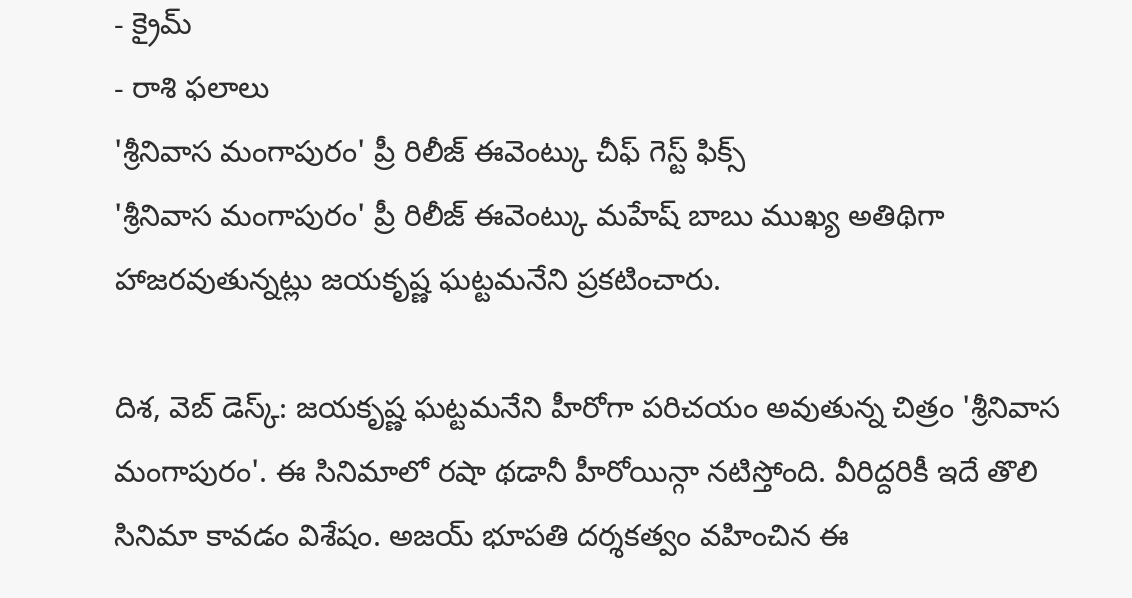- క్రైమ్
- రాశి ఫలాలు
'శ్రీనివాస మంగాపురం' ప్రీ రిలీజ్ ఈవెంట్కు చీఫ్ గెస్ట్ ఫిక్స్
'శ్రీనివాస మంగాపురం' ప్రీ రిలీజ్ ఈవెంట్కు మహేష్ బాబు ముఖ్య అతిథిగా హాజరవుతున్నట్లు జయకృష్ణ ఘట్టమనేని ప్రకటించారు.

దిశ, వెబ్ డెస్క్: జయకృష్ణ ఘట్టమనేని హీరోగా పరిచయం అవుతున్న చిత్రం 'శ్రీనివాస మంగాపురం'. ఈ సినిమాలో రషా థడానీ హీరోయిన్గా నటిస్తోంది. వీరిద్దరికీ ఇదే తొలి సినిమా కావడం విశేషం. అజయ్ భూపతి దర్శకత్వం వహించిన ఈ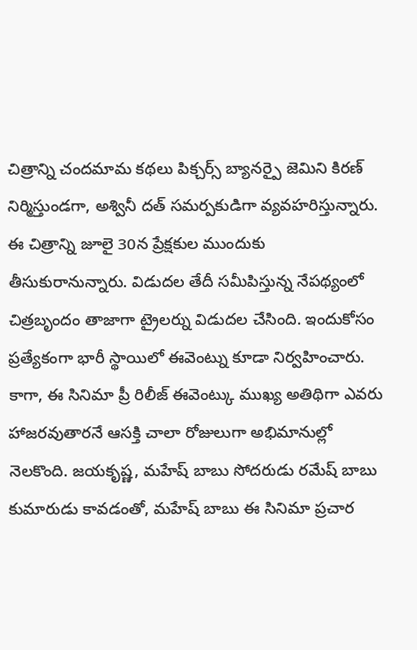చిత్రాన్ని చందమామ కథలు పిక్చర్స్ బ్యానర్పై జెమిని కిరణ్ నిర్మిస్తుండగా, అశ్వినీ దత్ సమర్పకుడిగా వ్యవహరిస్తున్నారు. ఈ చిత్రాన్ని జూలై 30న ప్రేక్షకుల ముందుకు తీసుకురానున్నారు. విడుదల తేదీ సమీపిస్తున్న నేపథ్యంలో చిత్రబృందం తాజాగా ట్రైలర్ను విడుదల చేసింది. ఇందుకోసం ప్రత్యేకంగా భారీ స్థాయిలో ఈవెంట్ను కూడా నిర్వహించారు.
కాగా, ఈ సినిమా ప్రీ రిలీజ్ ఈవెంట్కు ముఖ్య అతిథిగా ఎవరు హాజరవుతారనే ఆసక్తి చాలా రోజులుగా అభిమానుల్లో నెలకొంది. జయకృష్ణ, మహేష్ బాబు సోదరుడు రమేష్ బాబు కుమారుడు కావడంతో, మహేష్ బాబు ఈ సినిమా ప్రచార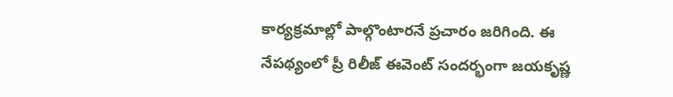కార్యక్రమాల్లో పాల్గొంటారనే ప్రచారం జరిగింది. ఈ నేపథ్యంలో ప్రీ రిలీజ్ ఈవెంట్ సందర్భంగా జయకృష్ణ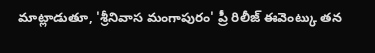మాట్లాడుతూ, 'శ్రీనివాస మంగాపురం' ప్రీ రిలీజ్ ఈవెంట్కు తన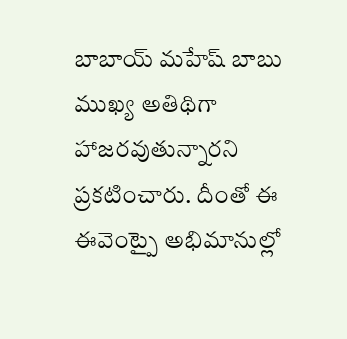బాబాయ్ మహేష్ బాబు ముఖ్య అతిథిగా హాజరవుతున్నారని ప్రకటించారు. దీంతో ఈ ఈవెంట్పై అభిమానుల్లో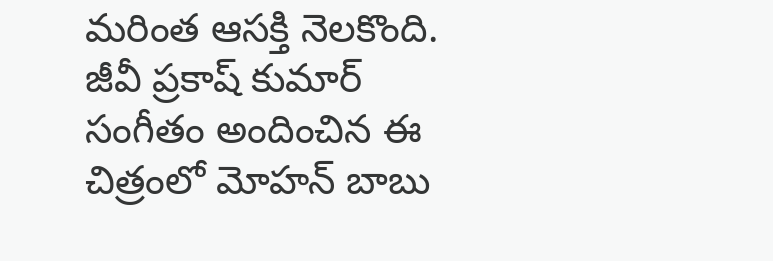మరింత ఆసక్తి నెలకొంది. జీవీ ప్రకాష్ కుమార్ సంగీతం అందించిన ఈ చిత్రంలో మోహన్ బాబు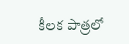కీలక పాత్రలో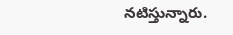నటిస్తున్నారు.